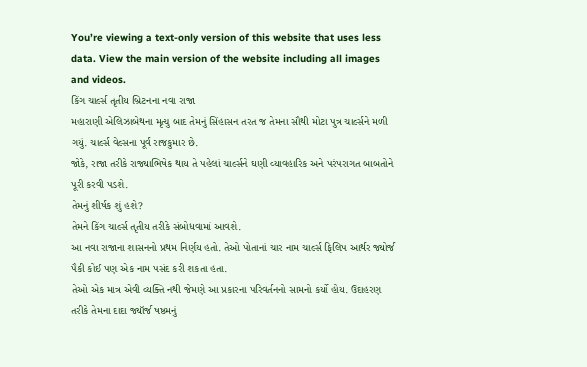You’re viewing a text-only version of this website that uses less data. View the main version of the website including all images and videos.
કિંગ ચાર્લ્સ તૃતીય બ્રિટનના નવા રાજા
મહારાણી એલિઝાબેથના મૃત્યુ બાદ તેમનું સિંહાસન તરત જ તેમના સૌથી મોટા પુત્ર ચાર્લ્સને મળી ગયું. ચાર્લ્સ વેલ્સના પૂર્વ રાજકુમાર છે.
જોકે, રાજા તરીકે રાજ્યાભિષેક થાય તે પહેલાં ચાર્લ્સને ઘણી વ્યાવહારિક અને પરંપરાગત બાબતોને પૂરી કરવી પડશે.
તેમનું શીર્ષક શું હશે?
તેમને કિંગ ચાર્લ્સ તૃતીય તરીકે સંબોધવામાં આવશે.
આ નવા રાજાના શાસનનો પ્રથમ નિર્ણય હતો. તેઓ પોતાનાં ચાર નામ ચાર્લ્સ ફિલિપ આર્થર જ્યોર્જ પૈકી કોઈ પણ એક નામ પસંદ કરી શકતા હતા.
તેઓ એક માત્ર એવી વ્યક્તિ નથી જેમણે આ પ્રકારના પરિવર્તનનો સામનો કર્યો હોય. ઉદાહરણ તરીકે તેમના દાદા જ્યૉર્જ ષષ્ઠમનું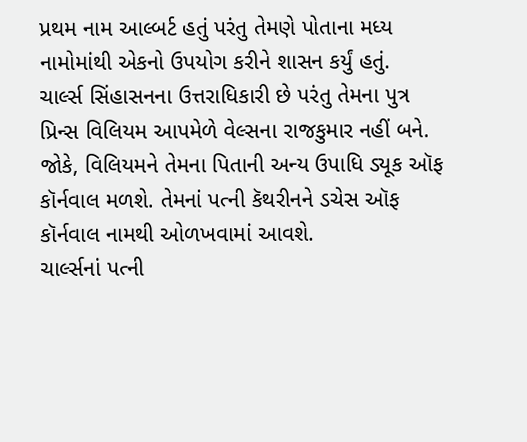પ્રથમ નામ આલ્બર્ટ હતું પરંતુ તેમણે પોતાના મધ્ય નામોમાંથી એકનો ઉપયોગ કરીને શાસન કર્યું હતું.
ચાર્લ્સ સિંહાસનના ઉત્તરાધિકારી છે પરંતુ તેમના પુત્ર પ્રિન્સ વિલિયમ આપમેળે વેલ્સના રાજકુમાર નહીં બને. જોકે, વિલિયમને તેમના પિતાની અન્ય ઉપાધિ ડ્યૂક ઑફ કૉર્નવાલ મળશે. તેમનાં પત્ની કૅથરીનને ડચેસ ઑફ કૉર્નવાલ નામથી ઓળખવામાં આવશે.
ચાર્લ્સનાં પત્ની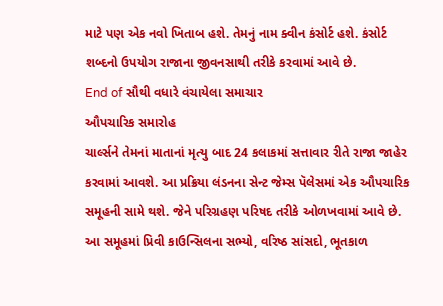માટે પણ એક નવો ખિતાબ હશે. તેમનું નામ ક્વીન કંસોર્ટ હશે. કંસોર્ટ શબ્દનો ઉપયોગ રાજાના જીવનસાથી તરીકે કરવામાં આવે છે.
End of સૌથી વધારે વંચાયેલા સમાચાર
ઔપચારિક સમારોહ
ચાર્લ્સને તેમનાં માતાનાં મૃત્યુ બાદ 24 કલાકમાં સત્તાવાર રીતે રાજા જાહેર કરવામાં આવશે. આ પ્રક્રિયા લંડનના સેન્ટ જેમ્સ પૅલેસમાં એક ઔપચારિક સમૂહની સામે થશે. જેને પરિગ્રહણ પરિષદ તરીકે ઓળખવામાં આવે છે.
આ સમૂહમાં પ્રિવી કાઉન્સિલના સભ્યો, વરિષ્ઠ સાંસદો, ભૂતકાળ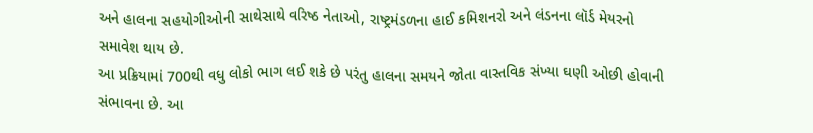અને હાલના સહયોગીઓની સાથેસાથે વરિષ્ઠ નેતાઓ, રાષ્ટ્રમંડળના હાઈ કમિશનરો અને લંડનના લૉર્ડ મેયરનો સમાવેશ થાય છે.
આ પ્રક્રિયામાં 700થી વધુ લોકો ભાગ લઈ શકે છે પરંતુ હાલના સમયને જોતા વાસ્તવિક સંખ્યા ઘણી ઓછી હોવાની સંભાવના છે. આ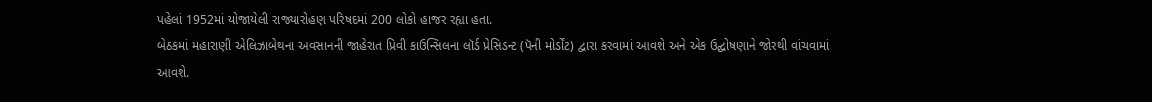પહેલાં 1952માં યોજાયેલી રાજ્યારોહણ પરિષદમાં 200 લોકો હાજર રહ્યા હતા.
બેઠકમાં મહારાણી એલિઝાબેથના અવસાનની જાહેરાત પ્રિવી કાઉન્સિલના લૉર્ડ પ્રેસિડન્ટ (પૅની મોર્ડોંટ) દ્વારા કરવામાં આવશે અને એક ઉદ્ઘોષણાને જોરથી વાંચવામાં આવશે.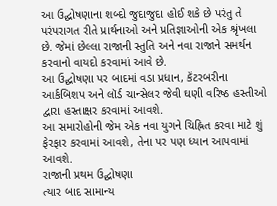આ ઉદ્ઘોષણાના શબ્દો જુદાજુદા હોઈ શકે છે પરંતુ તે પરંપરાગત રીતે પ્રાર્થનાઓ અને પ્રતિજ્ઞાઓની એક શ્રૃંખલા છે. જેમાં છેલ્લા રાજાની સ્તુતિ અને નવા રાજાને સમર્થન કરવાનો વાયદો કરવામાં આવે છે.
આ ઉદ્ઘોષણા પર બાદમાં વડા પ્રધાન, કૅંટરબરીના આર્કબિશપ અને લૉર્ડ ચાન્સેલર જેવી ઘણી વરિષ્ઠ હસ્તીઓ દ્વારા હસ્તાક્ષર કરવામાં આવશે.
આ સમારોહોની જેમ એક નવા યુગને ચિહ્નિત કરવા માટે શું ફેરફાર કરવામાં આવશે, તેના પર પણ ધ્યાન આપવામાં આવશે.
રાજાની પ્રથમ ઉદ્ઘોષણા
ત્યાર બાદ સામાન્ય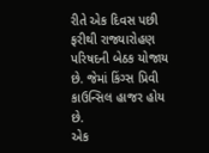રીતે એક દિવસ પછી ફરીથી રાજ્યારોહણ પરિષદની બેઠક યોજાય છે. જેમાં કિંગ્સ પ્રિવી કાઉન્સિલ હાજર હોય છે.
એક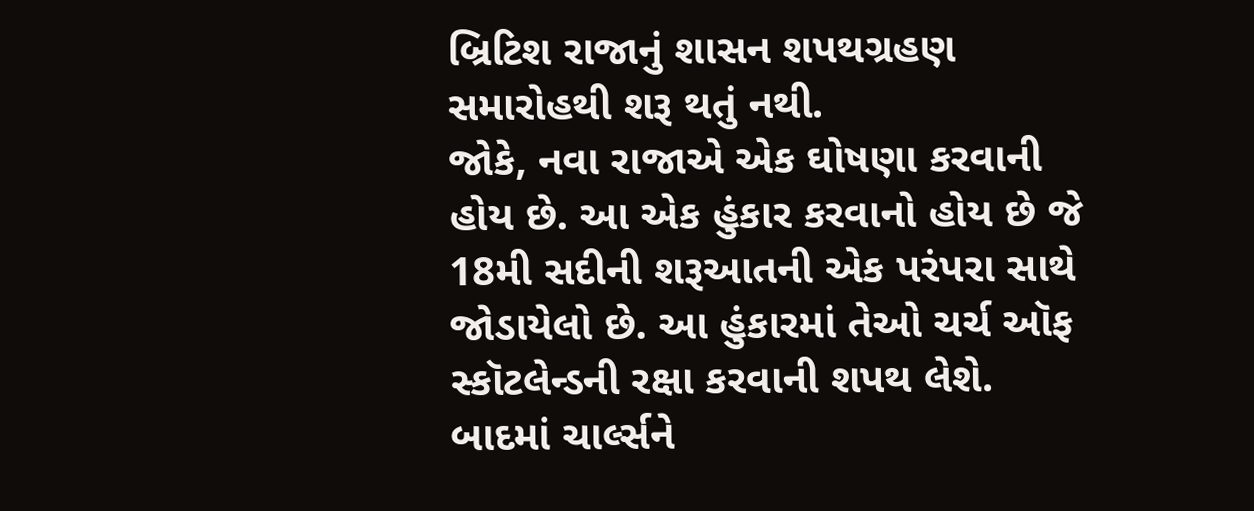બ્રિટિશ રાજાનું શાસન શપથગ્રહણ સમારોહથી શરૂ થતું નથી.
જોકે, નવા રાજાએ એક ઘોષણા કરવાની હોય છે. આ એક હુંકાર કરવાનો હોય છે જે 18મી સદીની શરૂઆતની એક પરંપરા સાથે જોડાયેલો છે. આ હુંકારમાં તેઓ ચર્ચ ઑફ સ્કૉટલેન્ડની રક્ષા કરવાની શપથ લેશે.
બાદમાં ચાર્લ્સને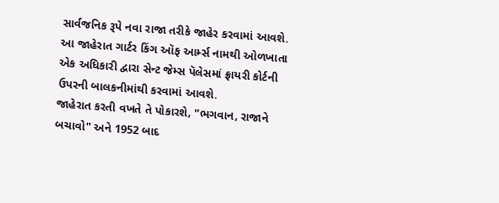સાર્વજનિક રૂપે નવા રાજા તરીકે જાહેર કરવામાં આવશે. આ જાહેરાત ગાર્ટર કિંગ ઑફ આર્મ્સ નામથી ઓળખાતા એક અધિકારી દ્વારા સેન્ટ જેમ્સ પૅલેસમાં ફ્રાયરી કોર્ટની ઉપરની બાલકનીમાંથી કરવામાં આવશે.
જાહેરાત કરતી વખતે તે પોકારશે, "ભગવાન, રાજાને બચાવો" અને 1952 બાદ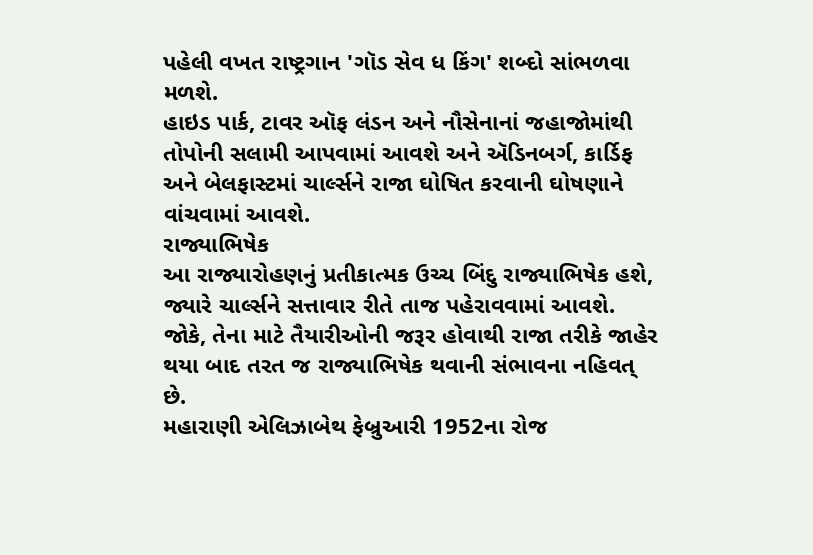પહેલી વખત રાષ્ટ્રગાન 'ગૉડ સેવ ધ કિંગ' શબ્દો સાંભળવા મળશે.
હાઇડ પાર્ક, ટાવર ઑફ લંડન અને નૌસેનાનાં જહાજોમાંથી તોપોની સલામી આપવામાં આવશે અને ઍડિનબર્ગ, કાર્ડિફ અને બેલફાસ્ટમાં ચાર્લ્સને રાજા ઘોષિત કરવાની ઘોષણાને વાંચવામાં આવશે.
રાજ્યાભિષેક
આ રાજ્યારોહણનું પ્રતીકાત્મક ઉચ્ચ બિંદુ રાજ્યાભિષેક હશે, જ્યારે ચાર્લ્સને સત્તાવાર રીતે તાજ પહેરાવવામાં આવશે. જોકે, તેના માટે તૈયારીઓની જરૂર હોવાથી રાજા તરીકે જાહેર થયા બાદ તરત જ રાજ્યાભિષેક થવાની સંભાવના નહિવત્ છે.
મહારાણી એલિઝાબેથ ફેબ્રુઆરી 1952ના રોજ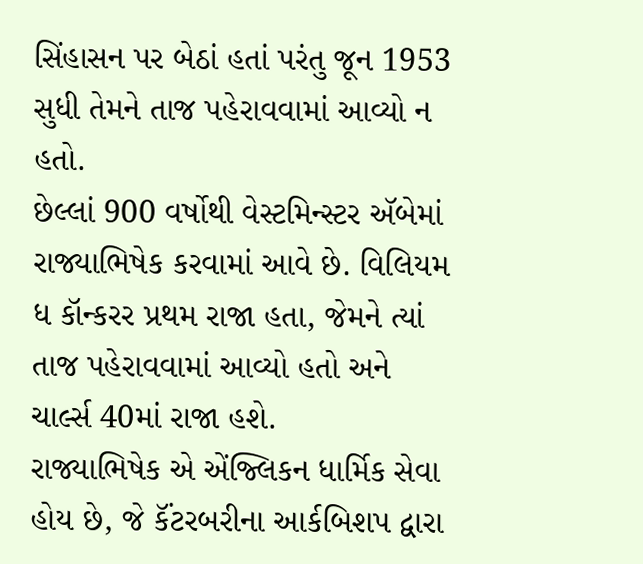સિંહાસન પર બેઠાં હતાં પરંતુ જૂન 1953 સુધી તેમને તાજ પહેરાવવામાં આવ્યો ન હતો.
છેલ્લાં 900 વર્ષોથી વેસ્ટમિન્સ્ટર ઍબેમાં રાજ્યાભિષેક કરવામાં આવે છે. વિલિયમ ધ કૉન્કરર પ્રથમ રાજા હતા, જેમને ત્યાં તાજ પહેરાવવામાં આવ્યો હતો અને ચાર્લ્સ 40માં રાજા હશે.
રાજ્યાભિષેક એ એંજ્લિકન ધાર્મિક સેવા હોય છે, જે કૅંટરબરીના આર્કબિશપ દ્વારા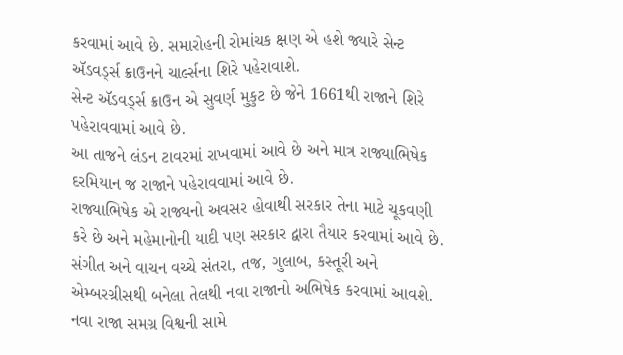કરવામાં આવે છે. સમારોહની રોમાંચક ક્ષણ એ હશે જ્યારે સેન્ટ ઍડવર્ડ્સ ક્રાઉનને ચાર્લ્સના શિરે પહેરાવાશે.
સેન્ટ ઍડવર્ડ્સ ક્રાઉન એ સુવર્ણ મુકુટ છે જેને 1661થી રાજાને શિરે પહેરાવવામાં આવે છે.
આ તાજને લંડન ટાવરમાં રાખવામાં આવે છે અને માત્ર રાજ્યાભિષેક દરમિયાન જ રાજાને પહેરાવવામાં આવે છે.
રાજ્યાભિષેક એ રાજ્યનો અવસર હોવાથી સરકાર તેના માટે ચૂકવણી કરે છે અને મહેમાનોની યાદી પણ સરકાર દ્વારા તૈયાર કરવામાં આવે છે.
સંગીત અને વાચન વચ્ચે સંતરા, તજ, ગુલાબ, કસ્તૂરી અને એમ્બરગ્રીસથી બનેલા તેલથી નવા રાજાનો અભિષેક કરવામાં આવશે.
નવા રાજા સમગ્ર વિશ્વની સામે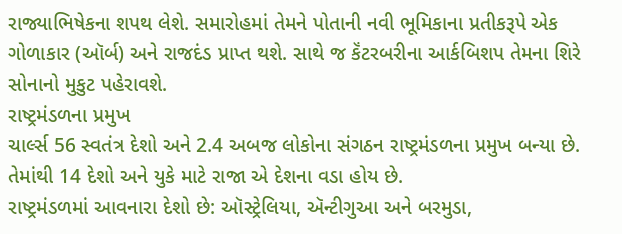રાજ્યાભિષેકના શપથ લેશે. સમારોહમાં તેમને પોતાની નવી ભૂમિકાના પ્રતીકરૂપે એક ગોળાકાર (ઑર્બ) અને રાજદંડ પ્રાપ્ત થશે. સાથે જ કૅંટરબરીના આર્કબિશપ તેમના શિરે સોનાનો મુકુટ પહેરાવશે.
રાષ્ટ્રમંડળના પ્રમુખ
ચાર્લ્સ 56 સ્વતંત્ર દેશો અને 2.4 અબજ લોકોના સંગઠન રાષ્ટ્રમંડળના પ્રમુખ બન્યા છે. તેમાંથી 14 દેશો અને યુકે માટે રાજા એ દેશના વડા હોય છે.
રાષ્ટ્રમંડળમાં આવનારા દેશો છે: ઑસ્ટ્રેલિયા, ઍન્ટીગુઆ અને બરમુડા,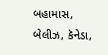બહામાસ, બેલીઝ, કૅનેડા,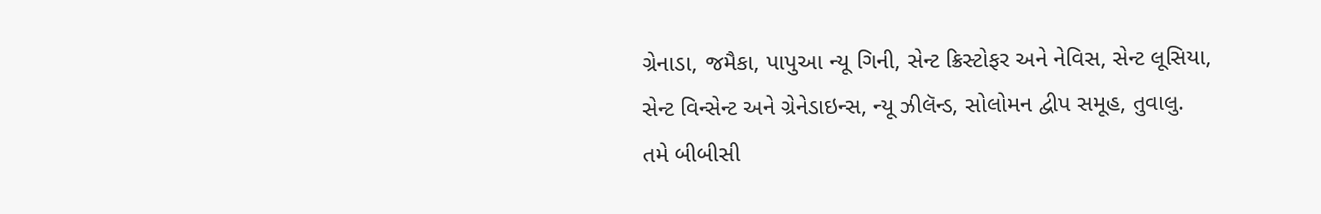ગ્રેનાડા, જમૈકા, પાપુઆ ન્યૂ ગિની, સેન્ટ ક્રિસ્ટોફર અને નેવિસ, સેન્ટ લૂસિયા, સેન્ટ વિન્સેન્ટ અને ગ્રેનેડાઇન્સ, ન્યૂ ઝીલૅન્ડ, સોલોમન દ્વીપ સમૂહ, તુવાલુ.
તમે બીબીસી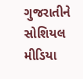ગુજરાતીને સોશિયલ મીડિયા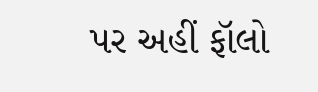પર અહીં ફૉલો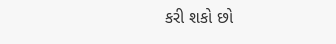કરી શકો છો